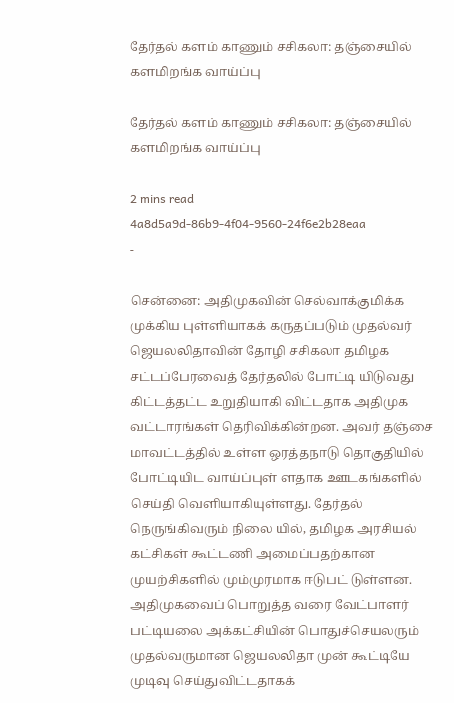தேர்தல் களம் காணும் சசிகலா: தஞ்சையில் களமிறங்க வாய்ப்பு

தேர்தல் களம் காணும் சசிகலா: தஞ்சையில் களமிறங்க வாய்ப்பு

2 mins read
4a8d5a9d-86b9-4f04-9560-24f6e2b28eaa
-

சென்னை: அதிமுகவின் செல்வாக்குமிக்க முக்கிய புள்ளியாகக் கருதப்படும் முதல்வர் ஜெயலலிதாவின் தோழி சசிகலா தமிழக சட்டப்பேரவைத் தேர்தலில் போட்டி யிடுவது கிட்டத்தட்ட உறுதியாகி விட்டதாக அதிமுக வட்டாரங்கள் தெரிவிக்கின்றன. அவர் தஞ்சை மாவட்டத்தில் உள்ள ஒரத்தநாடு தொகுதியில் போட்டியிட வாய்ப்புள் ளதாக ஊடகங்களில் செய்தி வெளியாகியுள்ளது. தேர்தல் நெருங்கிவரும் நிலை யில், தமிழக அரசியல் கட்சிகள் கூட்டணி அமைப்பதற்கான முயற்சிகளில் மும்முரமாக ஈடுபட் டுள்ளன. அதிமுகவைப் பொறுத்த வரை வேட்பாளர் பட்டியலை அக்கட்சியின் பொதுச்செயலரும் முதல்வருமான ஜெயலலிதா முன் கூட்டியே முடிவு செய்துவிட்டதாகக்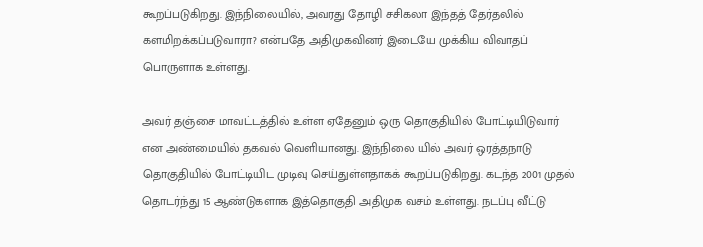கூறப்படுகிறது. இந்நிலையில், அவரது தோழி சசிகலா இந்தத் தேர்தலில் களமிறக்கப்படுவாரா? என்பதே அதிமுகவினர் இடையே முக்கிய விவாதப் பொருளாக உள்ளது.

அவர் தஞ்சை மாவட்டத்தில் உள்ள ஏதேனும் ஒரு தொகுதியில் போட்டியிடுவார் என அண்மையில் தகவல் வெளியானது. இந்நிலை யில் அவர் ஒரத்தநாடு தொகுதியில் போட்டியிட முடிவு செய்துள்ளதாகக் கூறப்படுகிறது. கடந்த 2001 முதல் தொடர்ந்து 15 ஆண்டுகளாக இத்தொகுதி அதிமுக வசம் உள்ளது. நடப்பு வீட்டு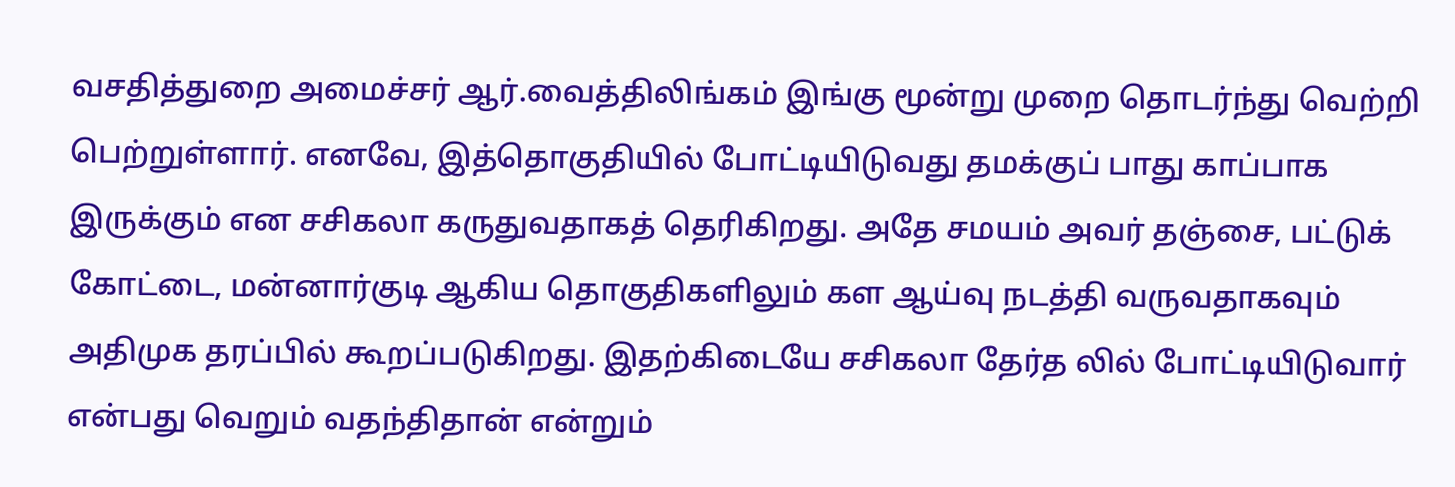வசதித்துறை அமைச்சர் ஆர்.வைத்திலிங்கம் இங்கு மூன்று முறை தொடர்ந்து வெற்றி பெற்றுள்ளார். எனவே, இத்தொகுதியில் போட்டியிடுவது தமக்குப் பாது காப்பாக இருக்கும் என சசிகலா கருதுவதாகத் தெரிகிறது. அதே சமயம் அவர் தஞ்சை, பட்டுக் கோட்டை, மன்னார்குடி ஆகிய தொகுதிகளிலும் கள ஆய்வு நடத்தி வருவதாகவும் அதிமுக தரப்பில் கூறப்படுகிறது. இதற்கிடையே சசிகலா தேர்த லில் போட்டியிடுவார் என்பது வெறும் வதந்திதான் என்றும்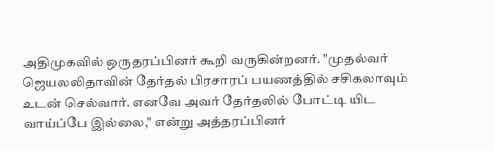அதிமுகவில் ஒருதரப்பினர் கூறி வருகின்றனர். "முதல்வர் ஜெயலலிதாவின் தேர்தல் பிரசாரப் பயணத்தில் சசிகலாவும் உடன் செல்வார். எனவே அவர் தேர்தலில் போட்டி யிட வாய்ப்பே இல்லை," என்று அத்தரப்பினர்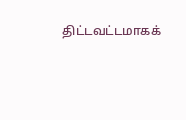திட்டவட்டமாகக்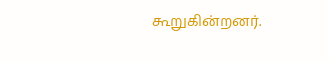கூறுகின்றனர்.